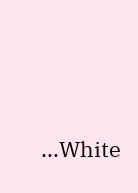...White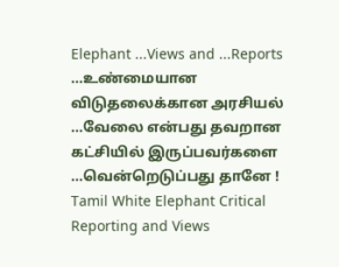Elephant ...Views and ...Reports
...உண்மையான விடுதலைக்கான அரசியல் ...வேலை என்பது தவறான கட்சியில் இருப்பவர்களை ...வென்றெடுப்பது தானே !
Tamil White Elephant Critical Reporting and Views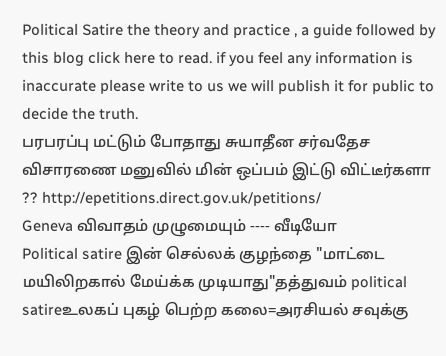Political Satire the theory and practice , a guide followed by this blog click here to read. if you feel any information is inaccurate please write to us we will publish it for public to decide the truth.
பரபரப்பு மட்டும் போதாது சுயாதீன சர்வதேச விசாரணை மனுவில் மின் ஒப்பம் இட்டு விட்டீர்களா ?? http://epetitions.direct.gov.uk/petitions/
Geneva விவாதம் முழுமையும் ---- வீடியோ
Political satire இன் செல்லக் குழந்தை "மாட்டை மயிலிறகால் மேய்க்க முடியாது"தத்துவம் political satireஉலகப் புகழ் பெற்ற கலை=அரசியல் சவுக்கு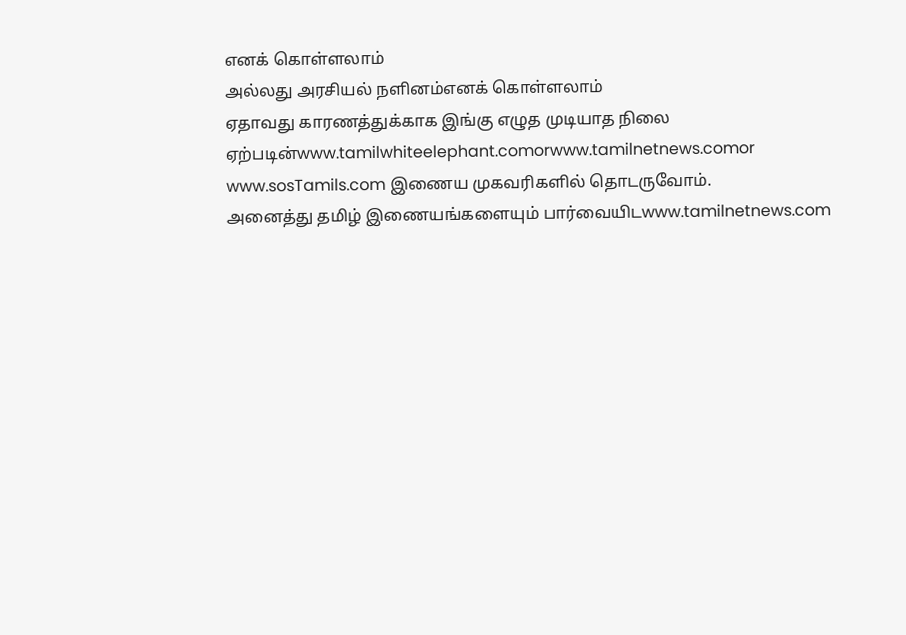எனக் கொள்ளலாம்
அல்லது அரசியல் நளினம்எனக் கொள்ளலாம்
ஏதாவது காரணத்துக்காக இங்கு எழுத முடியாத நிலை ஏற்படின்www.tamilwhiteelephant.comorwww.tamilnetnews.comor www.sosTamils.com இணைய முகவரிகளில் தொடருவோம்.
அனைத்து தமிழ் இணையங்களையும் பார்வையிடwww.tamilnetnews.com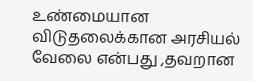உண்மையான விடுதலைக்கான அரசியல் வேலை என்பது ,தவறான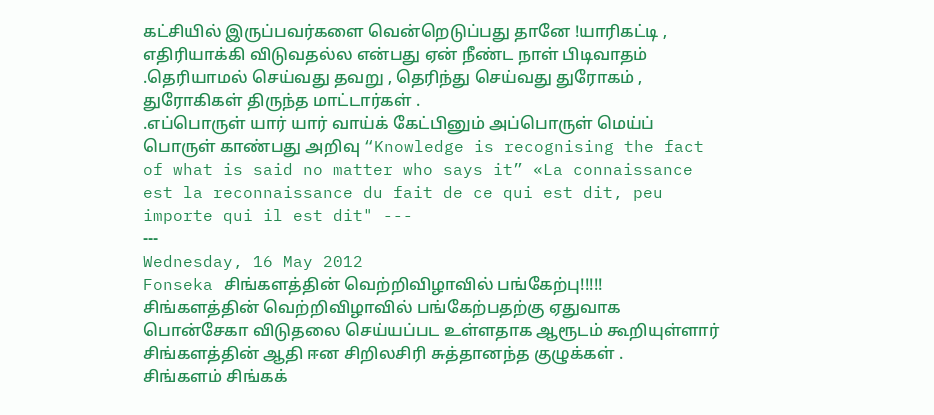கட்சியில் இருப்பவர்களை வென்றெடுப்பது தானே !யாரிகட்டி , எதிரியாக்கி விடுவதல்ல என்பது ஏன் நீண்ட நாள் பிடிவாதம் .தெரியாமல் செய்வது தவறு , தெரிந்து செய்வது துரோகம் , துரோகிகள் திருந்த மாட்டார்கள் .
.எப்பொருள் யார் யார் வாய்க் கேட்பினும் அப்பொருள் மெய்ப் பொருள் காண்பது அறிவு “Knowledge is recognising the fact of what is said no matter who says it” «La connaissance est la reconnaissance du fait de ce qui est dit, peu importe qui il est dit" ---
---
Wednesday, 16 May 2012
Fonseka சிங்களத்தின் வெற்றிவிழாவில் பங்கேற்பு!!!!!
சிங்களத்தின் வெற்றிவிழாவில் பங்கேற்பதற்கு ஏதுவாக பொன்சேகா விடுதலை செய்யப்பட உள்ளதாக ஆரூடம் கூறியுள்ளார் சிங்களத்தின் ஆதி ஈன சிறிலசிரி சுத்தானந்த குழுக்கள் .
சிங்களம் சிங்கக்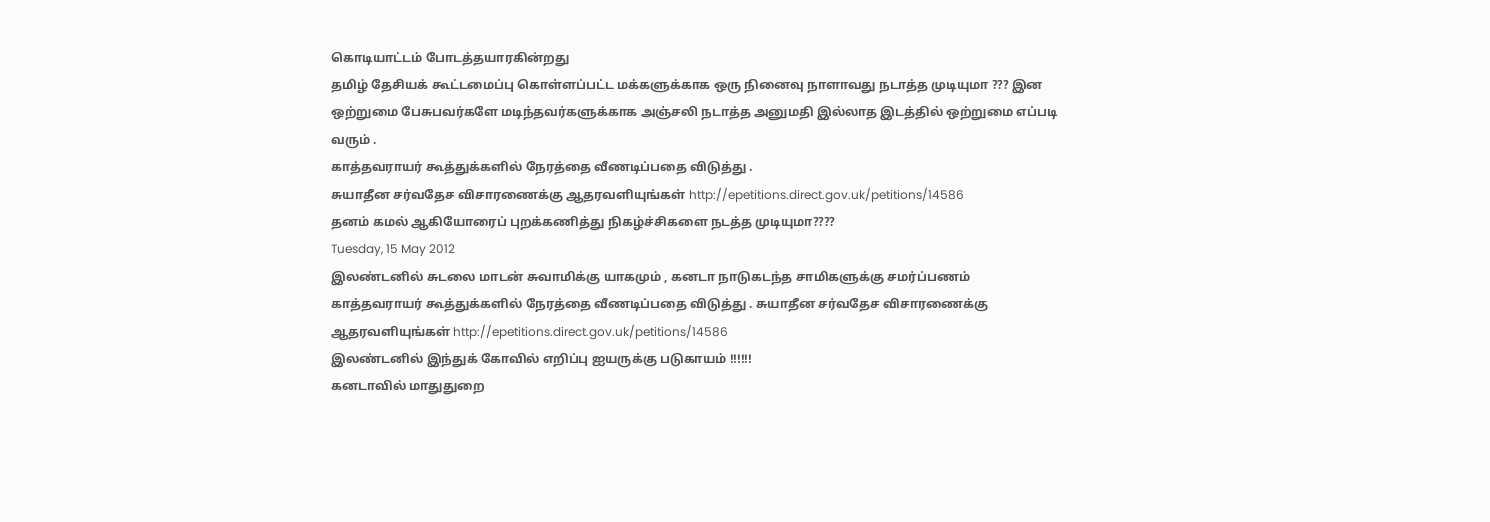கொடியாட்டம் போடத்தயாரகின்றது
தமிழ் தேசியக் கூட்டமைப்பு கொள்ளப்பட்ட மக்களுக்காக ஒரு நினைவு நாளாவது நடாத்த முடியுமா ??? இன ஒற்றுமை பேசுபவர்களே மடிந்தவர்களுக்காக அஞ்சலி நடாத்த அனுமதி இல்லாத இடத்தில் ஒற்றுமை எப்படி வரும் .
காத்தவராயர் கூத்துக்களில் நேரத்தை வீணடிப்பதை விடுத்து .
சுயாதீன சர்வதேச விசாரணைக்கு ஆதரவளியுங்கள் http://epetitions.direct.gov.uk/petitions/14586
தனம் கமல் ஆகியோரைப் புறக்கணித்து நிகழ்ச்சிகளை நடத்த முடியுமா????
Tuesday, 15 May 2012
இலண்டனில் சுடலை மாடன் சுவாமிக்கு யாகமும் , கனடா நாடுகடந்த சாமிகளுக்கு சமர்ப்பணம்
காத்தவராயர் கூத்துக்களில் நேரத்தை வீணடிப்பதை விடுத்து . சுயாதீன சர்வதேச விசாரணைக்கு ஆதரவளியுங்கள் http://epetitions.direct.gov.uk/petitions/14586
இலண்டனில் இந்துக் கோவில் எறிப்பு ஐயருக்கு படுகாயம் !!!!!!
கனடாவில் மாதுதுறை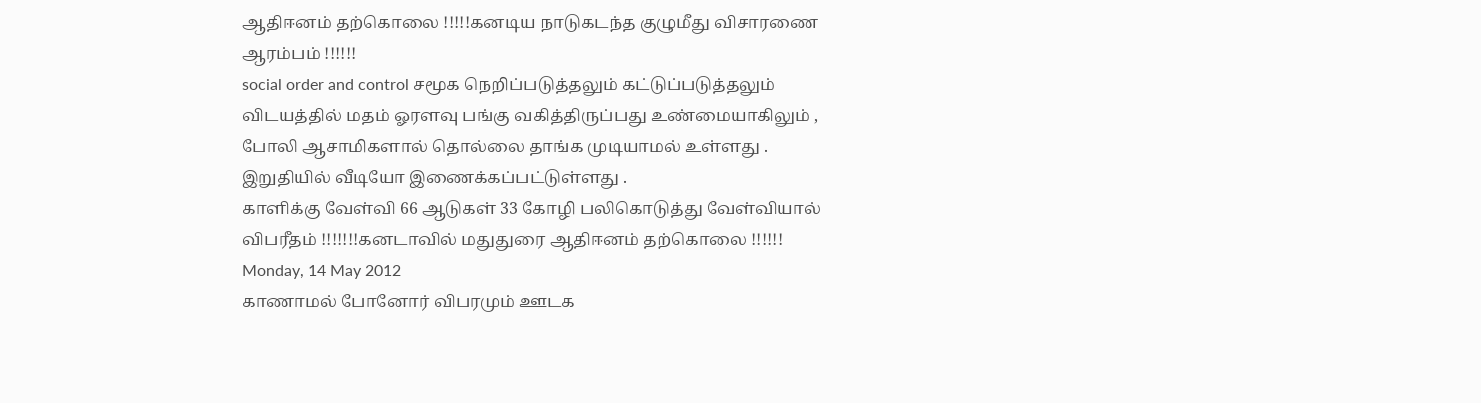ஆதிஈனம் தற்கொலை !!!!!கனடிய நாடுகடந்த குழுமீது விசாரணை ஆரம்பம் !!!!!!
social order and control சமூக நெறிப்படுத்தலும் கட்டுப்படுத்தலும் விடயத்தில் மதம் ஓரளவு பங்கு வகித்திருப்பது உண்மையாகிலும் , போலி ஆசாமிகளால் தொல்லை தாங்க முடியாமல் உள்ளது . இறுதியில் வீடியோ இணைக்கப்பட்டுள்ளது .
காளிக்கு வேள்வி 66 ஆடுகள் 33 கோழி பலிகொடுத்து வேள்வியால் விபரீதம் !!!!!!!கனடாவில் மதுதுரை ஆதிஈனம் தற்கொலை !!!!!!
Monday, 14 May 2012
காணாமல் போனோர் விபரமும் ஊடக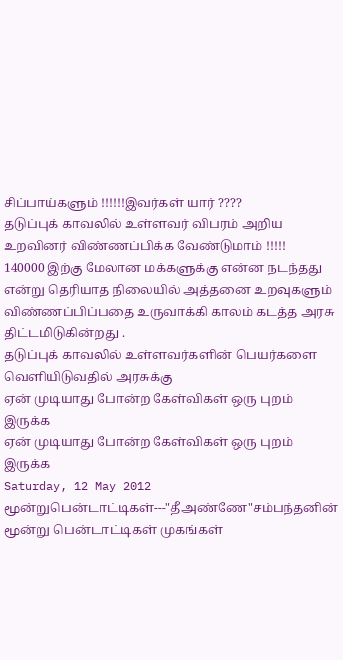சிப்பாய்களும் !!!!!!இவர்கள் யார் ????
தடுப்புக் காவலில் உள்ளவர் விபரம் அறிய உறவினர் விண்ணப்பிக்க வேண்டுமாம் !!!!!
140000 இற்கு மேலான மக்களுக்கு என்ன நடந்தது என்று தெரியாத நிலையில் அத்தனை உறவுகளும் விண்ணப்பிப்பதை உருவாக்கி காலம் கடத்த அரசு திட்டமிடுகின்றது .
தடுப்புக் காவலில் உள்ளவர்களின் பெயர்களை வெளியிடுவதில் அரசுக்கு
ஏன் முடியாது போன்ற கேள்விகள் ஒரு புறம் இருக்க
ஏன் முடியாது போன்ற கேள்விகள் ஒரு புறம் இருக்க
Saturday, 12 May 2012
மூன்றுபென்டாட்டிகள்---"தீஅண்ணே"சம்பந்தனின் மூன்று பென்டாட்டிகள் முகங்கள்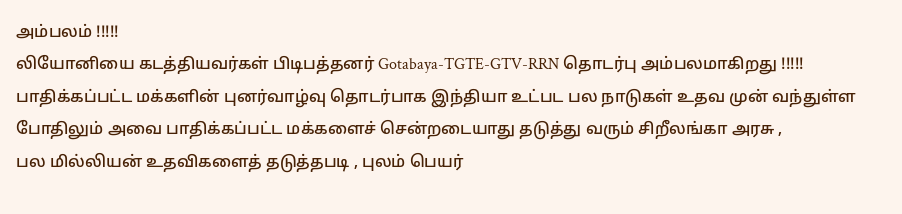அம்பலம் !!!!!
லியோனியை கடத்தியவர்கள் பிடிபத்தனர் Gotabaya-TGTE-GTV-RRN தொடர்பு அம்பலமாகிறது !!!!!
பாதிக்கப்பட்ட மக்களின் புனர்வாழ்வு தொடர்பாக இந்தியா உட்பட பல நாடுகள் உதவ முன் வந்துள்ள போதிலும் அவை பாதிக்கப்பட்ட மக்களைச் சென்றடையாது தடுத்து வரும் சிறீலங்கா அரசு ,
பல மில்லியன் உதவிகளைத் தடுத்தபடி , புலம் பெயர்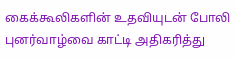கைக்கூலிகளின் உதவியுடன் போலி புனர்வாழ்வை காட்டி அதிகரித்து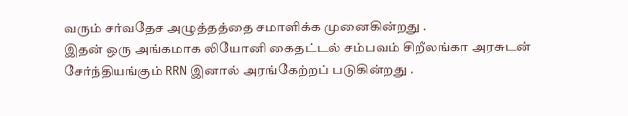வரும் சர்வதேச அழுத்தத்தை சமாளிக்க முனைகின்றது .
இதன் ஒரு அங்கமாக லியோனி கைதட்டல் சம்பவம் சிறீலங்கா அரசுடன் சேர்ந்தியங்கும் RRN இனால் அரங்கேற்றப் படுகின்றது .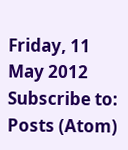Friday, 11 May 2012
Subscribe to:
Posts (Atom)